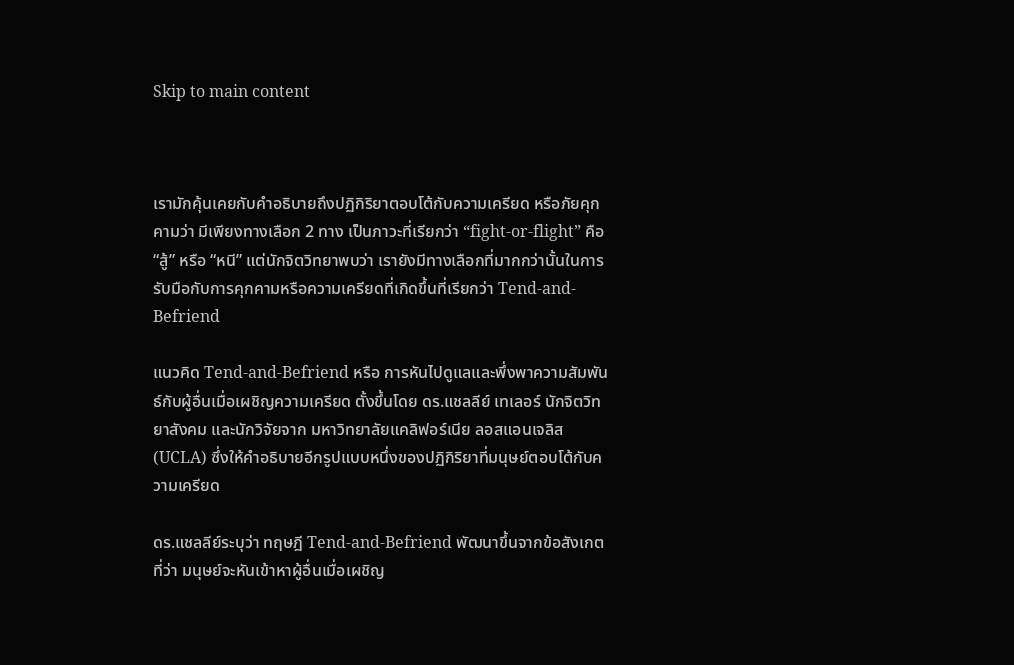Skip to main content



เรามักคุ้นเคยกับคำอธิบายถึงปฏิกิริยาตอบโต้กับความเครียด หรือภัยคุกคามว่า มีเพียงทางเลือก 2 ทาง เป็นภาวะที่เรียกว่า “fight-or-flight” คือ “สู้” หรือ “หนี” แต่นักจิตวิทยาพบว่า เรายังมีทางเลือกที่มากกว่านั้นในการรับมือกับการคุกคามหรือความเครียดที่เกิดขึ้นที่เรียกว่า Tend-and-Befriend

แนวคิด Tend-and-Befriend หรือ การหันไปดูแลและพึ่งพาความสัมพันธ์กับผู้อื่นเมื่อเผชิญความเครียด ตั้งขึ้นโดย ดร.แชลลีย์ เทเลอร์ นักจิตวิทยาสังคม และนักวิจัยจาก มหาวิทยาลัยแคลิฟอร์เนีย ลอสแอนเจลิส (UCLA) ซึ่งให้คำอธิบายอีกรูปแบบหนึ่งของปฏิกิริยาที่มนุษย์ตอบโต้กับความเครียด

ดร.แชลลีย์ระบุว่า ทฤษฎี Tend-and-Befriend พัฒนาขึ้นจากข้อสังเกตที่ว่า มนุษย์จะหันเข้าหาผู้อื่นเมื่อเผชิญ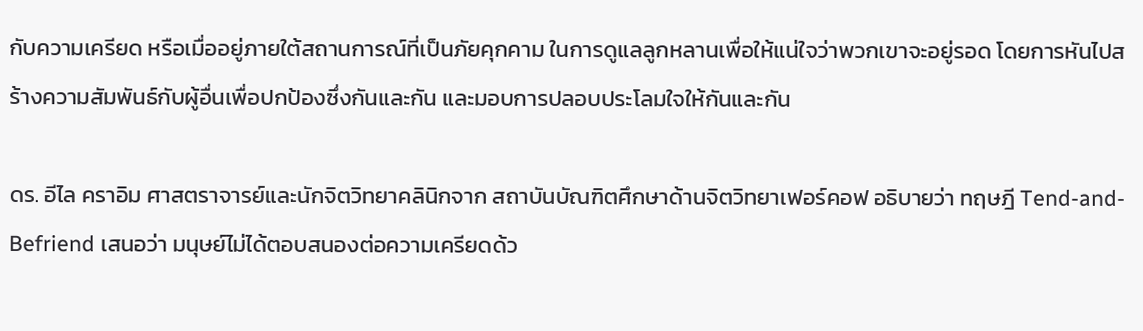กับความเครียด หรือเมื่ออยู่ภายใต้สถานการณ์ที่เป็นภัยคุกคาม ในการดูแลลูกหลานเพื่อให้แน่ใจว่าพวกเขาจะอยู่รอด โดยการหันไปสร้างความสัมพันธ์กับผู้อื่นเพื่อปกป้องซึ่งกันและกัน และมอบการปลอบประโลมใจให้กันและกัน

ดร. อีไล คราอิม ศาสตราจารย์และนักจิตวิทยาคลินิกจาก สถาบันบัณฑิตศึกษาด้านจิตวิทยาเฟอร์คอฟ อธิบายว่า ทฤษฎี Tend-and-Befriend เสนอว่า มนุษย์ไม่ได้ตอบสนองต่อความเครียดด้ว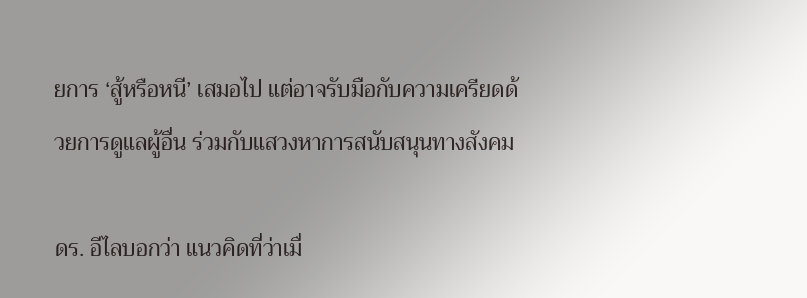ยการ ‘สู้หรือหนี’ เสมอไป แต่อาจรับมือกับความเครียดด้วยการดูแลผู้อื่น ร่วมกับแสวงหาการสนับสนุนทางสังคม

ดร. อีไลบอกว่า แนวคิดที่ว่าเมื่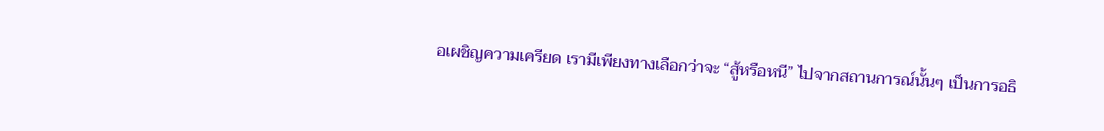อเผชิญความเครียด เรามีเพียงทางเลือกว่าจะ “สู้หรือหนี” ไปจากสถานการณ์นั้นๆ เป็นการอธิ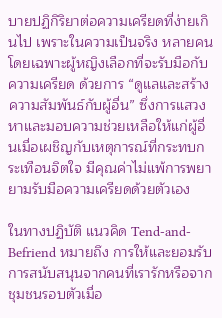บายปฏิกิริยาต่อความเครียดที่ง่ายเกินไป เพราะในความเป็นจริง หลายคนโดยเฉพาะผู้หญิงเลือกที่จะรับมือกับความเครียด ด้วยการ “ดูแลและสร้างความสัมพันธ์กับผู้อื่น” ซึ่งการแสวงหาและมอบความช่วยเหลือให้แก่ผู้อื่นเมื่อเผชิญกับเหตุการณ์ที่กระทบกระเทือนจิตใจ มีคุณค่าไม่แพ้การพยายามรับมือความเครียดด้วยตัวเอง

ในทางปฏิบัติ แนวคิด Tend-and-Befriend หมายถึง การให้และยอมรับการสนับสนุนจากคนที่เรารักหรือจากชุมชนรอบตัวเมื่อ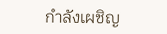กำลังเผชิญ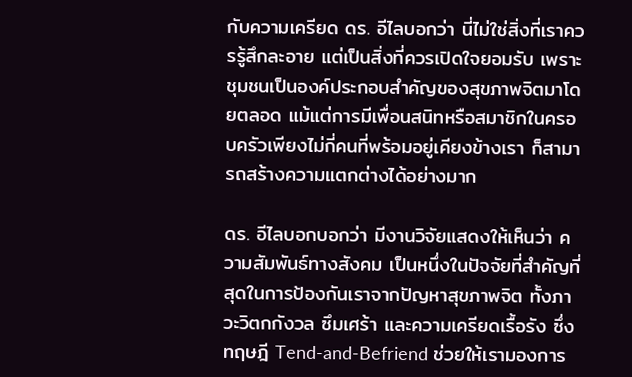กับความเครียด ดร. อีไลบอกว่า นี่ไม่ใช่สิ่งที่เราควรรู้สึกละอาย แต่เป็นสิ่งที่ควรเปิดใจยอมรับ เพราะชุมชนเป็นองค์ประกอบสำคัญของสุขภาพจิตมาโดยตลอด แม้แต่การมีเพื่อนสนิทหรือสมาชิกในครอบครัวเพียงไม่กี่คนที่พร้อมอยู่เคียงข้างเรา ก็สามารถสร้างความแตกต่างได้อย่างมาก

ดร. อีไลบอกบอกว่า มีงานวิจัยแสดงให้เห็นว่า ความสัมพันธ์ทางสังคม เป็นหนึ่งในปัจจัยที่สำคัญที่สุดในการป้องกันเราจากปัญหาสุขภาพจิต ทั้งภาวะวิตกกังวล ซึมเศร้า และความเครียดเรื้อรัง ซึ่งทฤษฎี Tend-and-Befriend ช่วยให้เรามองการ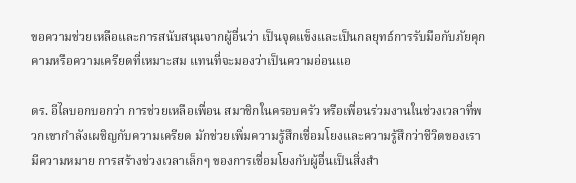ขอความช่วยเหลือและการสนับสนุนจากผู้อื่นว่า เป็นจุดแข็งและเป็นกลยุทธ์การรับมือกับภัยคุกคามหรือความเครียดที่เหมาะสม แทนที่จะมองว่าเป็นความอ่อนแอ

ดร. อีไลบอกบอกว่า การช่วยเหลือเพื่อน สมาชิกในครอบครัว หรือเพื่อนร่วมงานในช่วงเวลาที่พวกเขากำลังเผชิญกับความเครียด มักช่วยเพิ่มความรู้สึกเชื่อมโยงและความรู้สึกว่าชีวิตของเรามีความหมาย การสร้างช่วงเวลาเล็กๆ ของการเชื่อมโยงกับผู้อื่นเป็นสิ่งสำ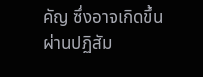คัญ ซึ่งอาจเกิดขึ้นผ่านปฏิสัม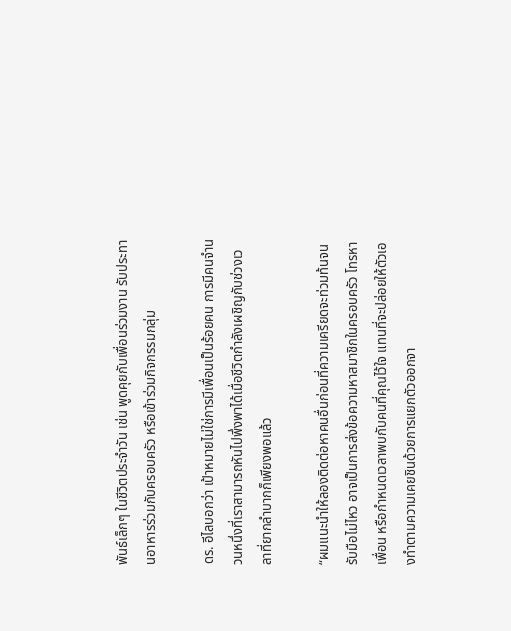พันธ์เล็กๆ ในชีวิตประจำวัน เช่น พูดคุยกับเพื่อนร่วมงาน รับประทานอาหารร่วมกับครอบครัว หรือเข้าร่วมกิจกรรมกลุ่ม

ดร. อีไลบอกว่า เป้าหมายไม่ใช่การมีเพื่อนเป็นร้อยคน การมีคนจำนวนหนึ่งที่เราสามารถหันไปพึ่งพาได้เมื่อชีวิตกำลังเผชิญกับช่วงเวลาที่ยากลำบากก็เพียงพอแล้ว

“ผมแนะนำให้ลองติดต่อหาคนอื่นก่อนที่ความเครียดจะท่วมท้นจนรับมือไม่ไหว อาจเป็นการส่งข้อความหาสมาชิกในครอบครัว โทรหาเพื่อน หรือกำหนดเวลาพบกับคนที่คุณไว้ใจ แทนที่จะปล่อยให้ตัวเองทำตามความเคยชินด้วยการแยกตัวออกจา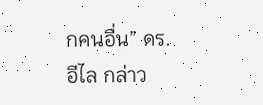กคนอื่น” ดร. อีไล กล่าว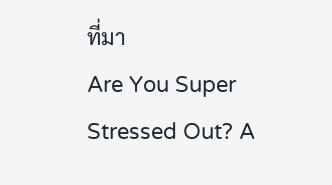ที่มา
Are You Super Stressed Out? A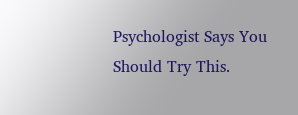Psychologist Says You Should Try This.